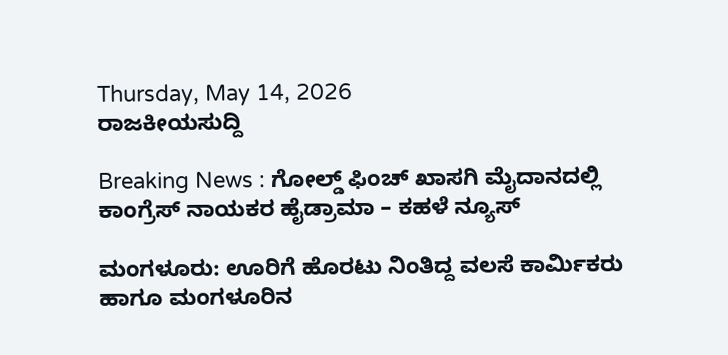Thursday, May 14, 2026
ರಾಜಕೀಯಸುದ್ದಿ

Breaking News : ಗೋಲ್ಡ್ ಫಿಂಚ್ ಖಾಸಗಿ ಮೈದಾನದಲ್ಲಿ ಕಾಂಗ್ರೆಸ್ ನಾಯಕರ ಹೈಡ್ರಾಮಾ – ಕಹಳೆ ನ್ಯೂಸ್

ಮಂಗಳೂರು: ಊರಿಗೆ ಹೊರಟು ನಿಂತಿದ್ದ ವಲಸೆ ಕಾರ್ಮಿಕರು ಹಾಗೂ ಮಂಗಳೂರಿನ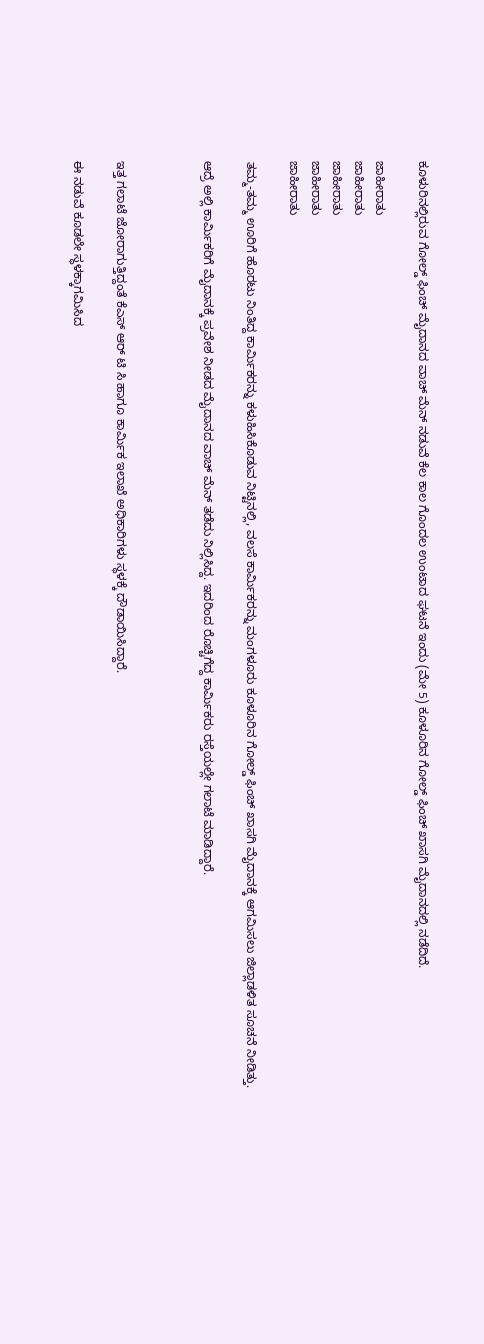ಕೂಳುರಿನಲ್ಲಿರುವ ಗೋಲ್ಡ್ ಫಿಂಚ್ ಮೈದಾನದ ವಾಚ್ ಮೆನ್ ನಡುವೆ ಕೆಲ ಕಾಲ ಗೊಂದಲ ಉಂಟಾದ ಘಟನೆ ಇಂದು (ಮೇ 5) ಕೂಳೂರಿನ ಗೋಲ್ಡ್ ಫಿಂಚ್ ಖಾಸಗಿ ಮೈದಾನದಲ್ಲಿ ನಡೆದಿದೆ.

ಜಾಹೀರಾತು
ಜಾಹೀರಾತು
ಜಾಹೀರಾತು
ಜಾಹೀರಾತು
ಜಾಹೀರಾತು

ತಮ್ಮ-ತಮ್ಮ ಊರಿಗೆ ಹೊರಟು ನಿಂತಿದ್ದ ಕಾರ್ಮಿಕರನ್ನು ಕಳುಹಿಸಿಕೊಡುವ ನಿಟ್ಟಿನಲ್ಲಿ, ವಲಸೆ ಕಾರ್ಮಿಕರನ್ನು ಮಂಗಳೂರು ಕೂಳೂರಿನ ಗೋಲ್ಡ್ ಫಿಂಚ್ ಖಾಸಗಿ ಮೈದಾನಕ್ಕೆ ಆಗಮಿಸಲು ಜಿಲ್ಲಾಡಳಿತ ಸೂಚನೆ ನೀಡಿತ್ತು.

ಆದ್ರೆ ಅಲ್ಲಿ ಕಾರ್ಮಿಕರಿಗೆ ಮೈದಾನಕ್ಕೆ ಪ್ರವೇಶ ನೀಡದ ಮೈದಾನದ ವಾಚ್ ಮೆನ್ ತಡೆದು ನಿಲ್ಲಿಸಿದ್ದ. ಇದರಿಂದ ರೊಚ್ಚಿಗೆದ್ದ ಕಾರ್ಮಿಕರು ರಸ್ತೆಯಲ್ಲೇ ಗಲಾಟೆ ಮಾಡಿದ್ದಾರೆ.



ಇತ್ತ ಗಲಾಟೆ ಜೋರಾಗುತ್ತಿದ್ದಂತೆ ಕೆಎಸ್ ಆರ್ ಟಿ ಸಿ ಹಾಗೂ ಕಾರ್ಮಿಕ ಇಲಾಖೆ ಅಧಿಕಾರಿಗಳು ಸ್ಥಳಕ್ಕೆ ದೌಡಾಯಿಸಿದ್ದಾರೆ.

ಈ ನಡುವೆ ಕೂಡಲೇ ಸ್ಥಳಕ್ಕಾಗಮಿಸಿದ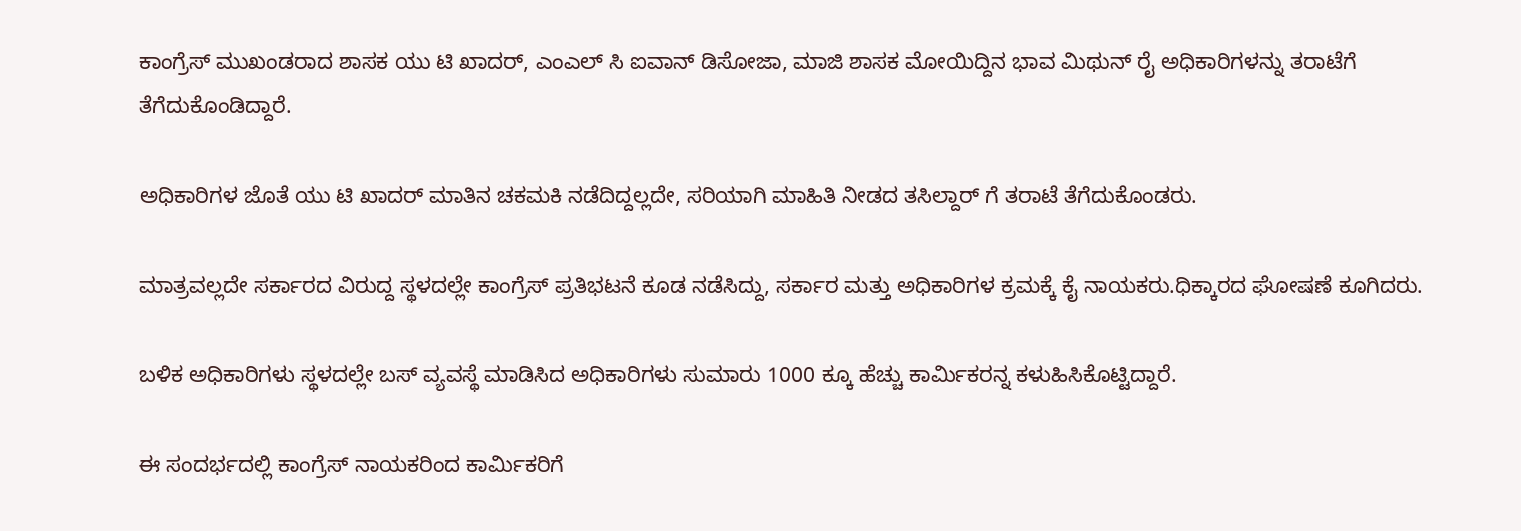ಕಾಂಗ್ರೆಸ್ ಮುಖಂಡರಾದ ಶಾಸಕ ಯು ಟಿ ಖಾದರ್, ಎಂಎಲ್ ಸಿ ಐವಾನ್ ಡಿಸೋಜಾ, ಮಾಜಿ ಶಾಸಕ ಮೋಯಿದ್ದಿನ ಭಾವ ಮಿಥುನ್ ರೈ ಅಧಿಕಾರಿಗಳನ್ನು ತರಾಟೆಗೆ ತೆಗೆದುಕೊಂಡಿದ್ದಾರೆ.

ಅಧಿಕಾರಿಗಳ ಜೊತೆ ಯು ಟಿ ಖಾದರ್ ಮಾತಿನ ಚಕಮಕಿ ನಡೆದಿದ್ದಲ್ಲದೇ, ಸರಿಯಾಗಿ ಮಾಹಿತಿ ನೀಡದ ತಸಿಲ್ದಾರ್ ಗೆ ತರಾಟೆ ತೆಗೆದುಕೊಂಡರು.

ಮಾತ್ರವಲ್ಲದೇ ಸರ್ಕಾರದ ವಿರುದ್ದ ಸ್ಥಳದಲ್ಲೇ ಕಾಂಗ್ರೆಸ್ ಪ್ರತಿಭಟನೆ ಕೂಡ ನಡೆಸಿದ್ದು, ಸರ್ಕಾರ ಮತ್ತು ಅಧಿಕಾರಿಗಳ ಕ್ರಮಕ್ಕೆ ಕೈ ನಾಯಕರು.ಧಿಕ್ಕಾರದ ಘೋಷಣೆ ಕೂಗಿದರು.

ಬಳಿಕ ಅಧಿಕಾರಿಗಳು ಸ್ಥಳದಲ್ಲೇ ಬಸ್ ವ್ಯವಸ್ಥೆ ಮಾಡಿಸಿದ ಅಧಿಕಾರಿಗಳು ಸುಮಾರು 1000 ಕ್ಕೂ ಹೆಚ್ಚು ಕಾರ್ಮಿಕರನ್ನ ಕಳುಹಿಸಿಕೊಟ್ಟಿದ್ದಾರೆ.

ಈ ಸಂದರ್ಭದಲ್ಲಿ ಕಾಂಗ್ರೆಸ್ ನಾಯಕರಿಂದ ಕಾರ್ಮಿಕರಿಗೆ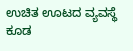ಉಚಿತ ಊಟದ ವ್ಯವಸ್ಥೆ ಕೂಡ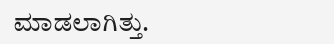ಮಾಡಲಾಗಿತ್ತು.